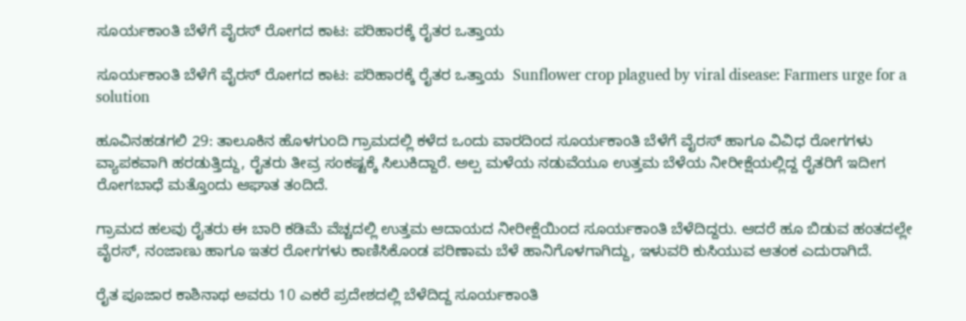ಸೂರ್ಯಕಾಂತಿ ಬೆಳೆಗೆ ವೈರಸ್ ರೋಗದ ಕಾಟ: ಪರಿಹಾರಕ್ಕೆ ರೈತರ ಒತ್ತಾಯ

ಸೂರ್ಯಕಾಂತಿ ಬೆಳೆಗೆ ವೈರಸ್ ರೋಗದ ಕಾಟ: ಪರಿಹಾರಕ್ಕೆ ರೈತರ ಒತ್ತಾಯ  Sunflower crop plagued by viral disease: Farmers urge for a solution

ಹೂವಿನಹಡಗಲಿ 29: ತಾಲೂಕಿನ ಹೊಳಗುಂದಿ ಗ್ರಾಮದಲ್ಲಿ ಕಳೆದ ಒಂದು ವಾರದಿಂದ ಸೂರ್ಯಕಾಂತಿ ಬೆಳೆಗೆ ವೈರಸ್ ಹಾಗೂ ವಿವಿಧ ರೋಗಗಳು ವ್ಯಾಪಕವಾಗಿ ಹರಡುತ್ತಿದ್ದು, ರೈತರು ತೀವ್ರ ಸಂಕಷ್ಟಕ್ಕೆ ಸಿಲುಕಿದ್ದಾರೆ. ಅಲ್ಪ ಮಳೆಯ ನಡುವೆಯೂ ಉತ್ತಮ ಬೆಳೆಯ ನೀರೀಕ್ಷೆಯಲ್ಲಿದ್ದ ರೈತರಿಗೆ ಇದೀಗ ರೋಗಬಾಧೆ ಮತ್ತೊಂದು ಆಘಾತ ತಂದಿದೆ.

ಗ್ರಾಮದ ಹಲವು ರೈತರು ಈ ಬಾರಿ ಕಡಿಮೆ ವೆಚ್ಚದಲ್ಲಿ ಉತ್ತಮ ಆದಾಯದ ನೀರೀಕ್ಷೆಯಿಂದ ಸೂರ್ಯಕಾಂತಿ ಬೆಳೆದಿದ್ದರು. ಆದರೆ ಹೂ ಬಿಡುವ ಹಂತದಲ್ಲೇ ವೈರಸ್, ನಂಜಾಣು ಹಾಗೂ ಇತರ ರೋಗಗಳು ಕಾಣಿಸಿಕೊಂಡ ಪರಿಣಾಮ ಬೆಳೆ ಹಾನಿಗೊಳಗಾಗಿದ್ದು, ಇಳುವರಿ ಕುಸಿಯುವ ಆತಂಕ ಎದುರಾಗಿದೆ.

ರೈತ ಪೂಜಾರ ಕಾಶಿನಾಥ ಅವರು 10 ಎಕರೆ ಪ್ರದೇಶದಲ್ಲಿ ಬೆಳೆದಿದ್ದ ಸೂರ್ಯಕಾಂತಿ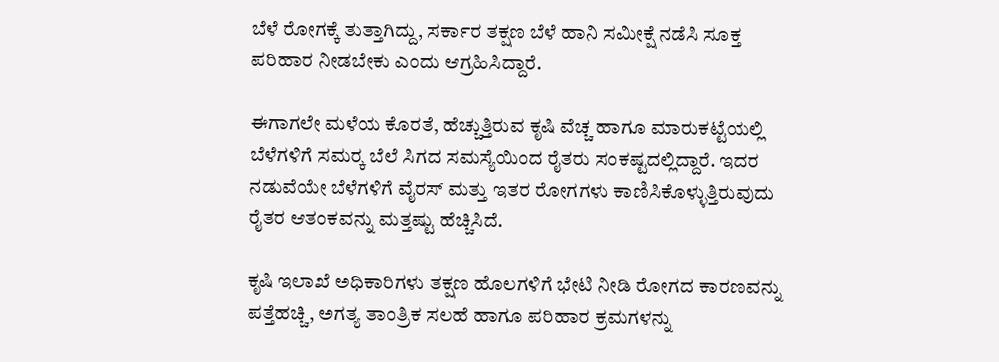ಬೆಳೆ ರೋಗಕ್ಕೆ ತುತ್ತಾಗಿದ್ದು, ಸರ್ಕಾರ ತಕ್ಷಣ ಬೆಳೆ ಹಾನಿ ಸಮೀಕ್ಷೆ ನಡೆಸಿ ಸೂಕ್ತ ಪರಿಹಾರ ನೀಡಬೇಕು ಎಂದು ಆಗ್ರಹಿಸಿದ್ದಾರೆ.

ಈಗಾಗಲೇ ಮಳೆಯ ಕೊರತೆ, ಹೆಚ್ಚುತ್ತಿರುವ ಕೃಷಿ ವೆಚ್ಚ ಹಾಗೂ ಮಾರುಕಟ್ಟೆಯಲ್ಲಿ ಬೆಳೆಗಳಿಗೆ ಸಮರ‍್ಕ ಬೆಲೆ ಸಿಗದ ಸಮಸ್ಯೆಯಿಂದ ರೈತರು ಸಂಕಷ್ಟದಲ್ಲಿದ್ದಾರೆ. ಇದರ ನಡುವೆಯೇ ಬೆಳೆಗಳಿಗೆ ವೈರಸ್ ಮತ್ತು ಇತರ ರೋಗಗಳು ಕಾಣಿಸಿಕೊಳ್ಳುತ್ತಿರುವುದು ರೈತರ ಆತಂಕವನ್ನು ಮತ್ತಷ್ಟು ಹೆಚ್ಚಿಸಿದೆ.

ಕೃಷಿ ಇಲಾಖೆ ಅಧಿಕಾರಿಗಳು ತಕ್ಷಣ ಹೊಲಗಳಿಗೆ ಭೇಟಿ ನೀಡಿ ರೋಗದ ಕಾರಣವನ್ನು ಪತ್ತೆಹಚ್ಚಿ, ಅಗತ್ಯ ತಾಂತ್ರಿಕ ಸಲಹೆ ಹಾಗೂ ಪರಿಹಾರ ಕ್ರಮಗಳನ್ನು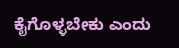ಕೈಗೊಳ್ಳಬೇಕು ಎಂದು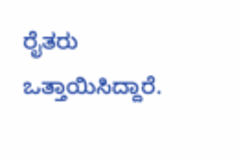ರೈತರು ಒತ್ತಾಯಿಸಿದ್ದಾರೆ.